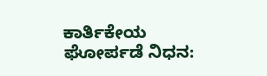ಕಾರ್ತಿಕೇಯ ಘೋರ್ಪಡೆ ನಿಧನ: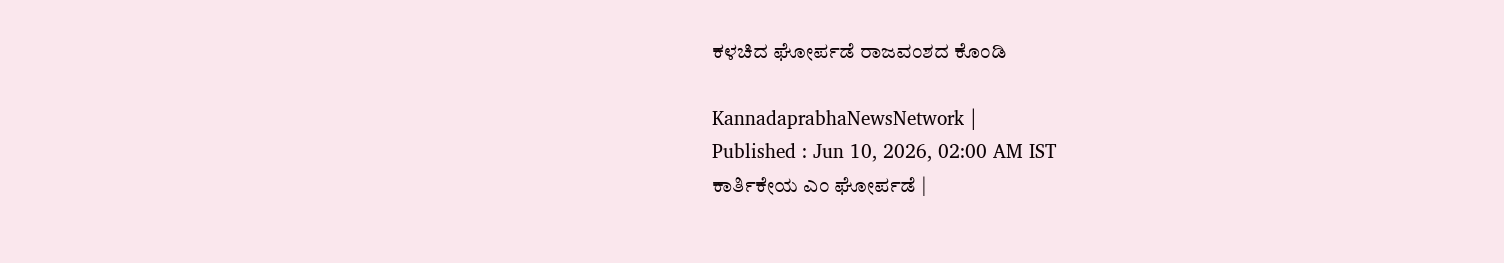ಕಳಚಿದ ಘೋರ್ಪಡೆ ರಾಜವಂಶದ ಕೊಂಡಿ

KannadaprabhaNewsNetwork |
Published : Jun 10, 2026, 02:00 AM IST
ಕಾರ್ತಿಕೇಯ ಎಂ ಘೋರ್ಪಡೆ |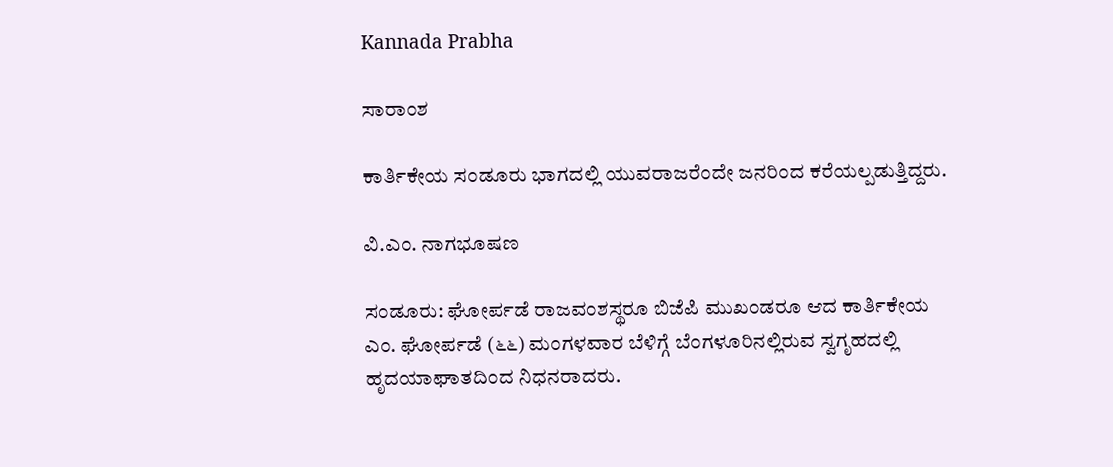Kannada Prabha

ಸಾರಾಂಶ

ಕಾರ್ತಿಕೇಯ ಸಂಡೂರು ಭಾಗದಲ್ಲಿ ಯುವರಾಜರೆಂದೇ ಜನರಿಂದ ಕರೆಯಲ್ಪಡುತ್ತಿದ್ದರು.

ವಿ.ಎಂ. ನಾಗಭೂಷಣ

ಸಂಡೂರು: ಘೋರ್ಪಡೆ ರಾಜವಂಶಸ್ಥರೂ ಬಿಜೆಪಿ ಮುಖಂಡರೂ ಆದ ಕಾರ್ತಿಕೇಯ ಎಂ. ಘೋರ್ಪಡೆ (೬೬) ಮಂಗಳವಾರ ಬೆಳಿಗ್ಗೆ ಬೆಂಗಳೂರಿನಲ್ಲಿರುವ ಸ್ವಗೃಹದಲ್ಲಿ ಹೃದಯಾಘಾತದಿಂದ ನಿಧನರಾದರು.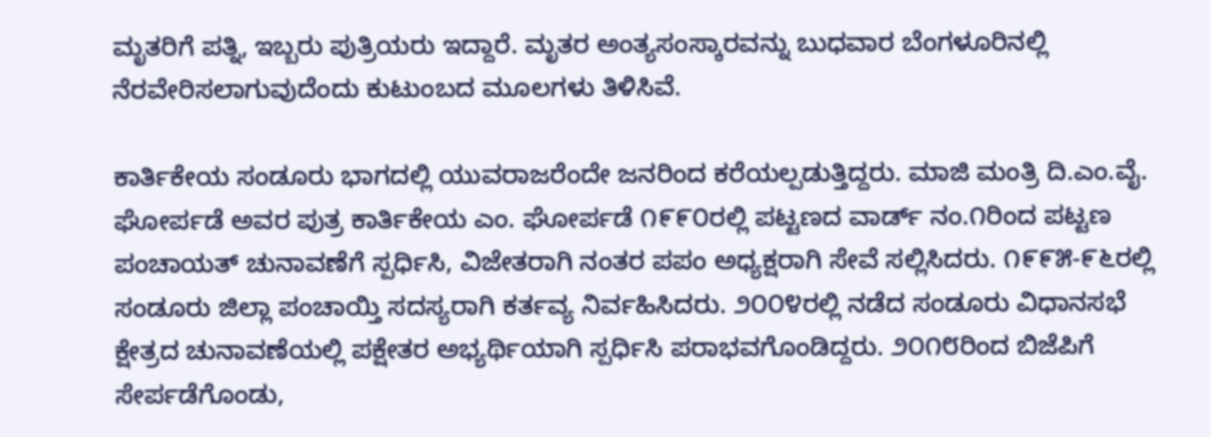ಮೃತರಿಗೆ ಪತ್ನಿ, ಇಬ್ಬರು ಪುತ್ರಿಯರು ಇದ್ದಾರೆ. ಮೃತರ ಅಂತ್ಯಸಂಸ್ಕಾರವನ್ನು ಬುಧವಾರ ಬೆಂಗಳೂರಿನಲ್ಲಿ ನೆರವೇರಿಸಲಾಗುವುದೆಂದು ಕುಟುಂಬದ ಮೂಲಗಳು ತಿಳಿಸಿವೆ.

ಕಾರ್ತಿಕೇಯ ಸಂಡೂರು ಭಾಗದಲ್ಲಿ ಯುವರಾಜರೆಂದೇ ಜನರಿಂದ ಕರೆಯಲ್ಪಡುತ್ತಿದ್ದರು. ಮಾಜಿ ಮಂತ್ರಿ ದಿ.ಎಂ.ವೈ. ಘೋರ್ಪಡೆ ಅವರ ಪುತ್ರ ಕಾರ್ತಿಕೇಯ ಎಂ. ಘೋರ್ಪಡೆ ೧೯೯೦ರಲ್ಲಿ ಪಟ್ಟಣದ ವಾರ್ಡ್ ನಂ.೧ರಿಂದ ಪಟ್ಟಣ ಪಂಚಾಯತ್‌ ಚುನಾವಣೆಗೆ ಸ್ಪರ್ಧಿಸಿ, ವಿಜೇತರಾಗಿ ನಂತರ ಪಪಂ ಅಧ್ಯಕ್ಷರಾಗಿ ಸೇವೆ ಸಲ್ಲಿಸಿದರು. ೧೯೯೫-೯೬ರಲ್ಲಿ ಸಂಡೂರು ಜಿಲ್ಲಾ ಪಂಚಾಯ್ತಿ ಸದಸ್ಯರಾಗಿ ಕರ್ತವ್ಯ ನಿರ್ವಹಿಸಿದರು. ೨೦೦೪ರಲ್ಲಿ ನಡೆದ ಸಂಡೂರು ವಿಧಾನಸಭೆ ಕ್ಷೇತ್ರದ ಚುನಾವಣೆಯಲ್ಲಿ ಪಕ್ಷೇತರ ಅಭ್ಯರ್ಥಿಯಾಗಿ ಸ್ಪರ್ಧಿಸಿ ಪರಾಭವಗೊಂಡಿದ್ದರು. ೨೦೧೮ರಿಂದ ಬಿಜೆಪಿಗೆ ಸೇರ್ಪಡೆಗೊಂಡು,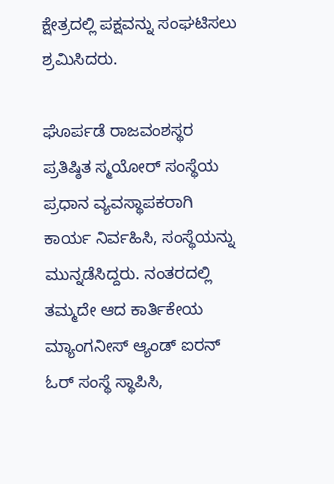ಕ್ಷೇತ್ರದಲ್ಲಿ ಪಕ್ಷವನ್ನು ಸಂಘಟಿಸಲು ಶ್ರಮಿಸಿದರು.

ಘೊರ್ಪಡೆ ರಾಜವಂಶಸ್ಥರ ಪ್ರತಿಷ್ಠಿತ ಸ್ಮಯೋರ್ ಸಂಸ್ಥೆಯ ಪ್ರಧಾನ ವ್ಯವಸ್ಥಾಪಕರಾಗಿ ಕಾರ್ಯ ನಿರ್ವಹಿಸಿ, ಸಂಸ್ಥೆಯನ್ನು ಮುನ್ನಡೆಸಿದ್ದರು. ನಂತರದಲ್ಲಿ ತಮ್ಮದೇ ಆದ ಕಾರ್ತಿಕೇಯ ಮ್ಯಾಂಗನೀಸ್ ಆ್ಯಂಡ್ ಐರನ್ ಓರ್ ಸಂಸ್ಥೆ ಸ್ಥಾಪಿಸಿ,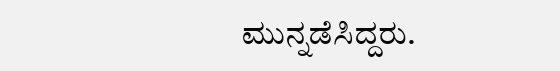ಮುನ್ನಡೆಸಿದ್ದರು.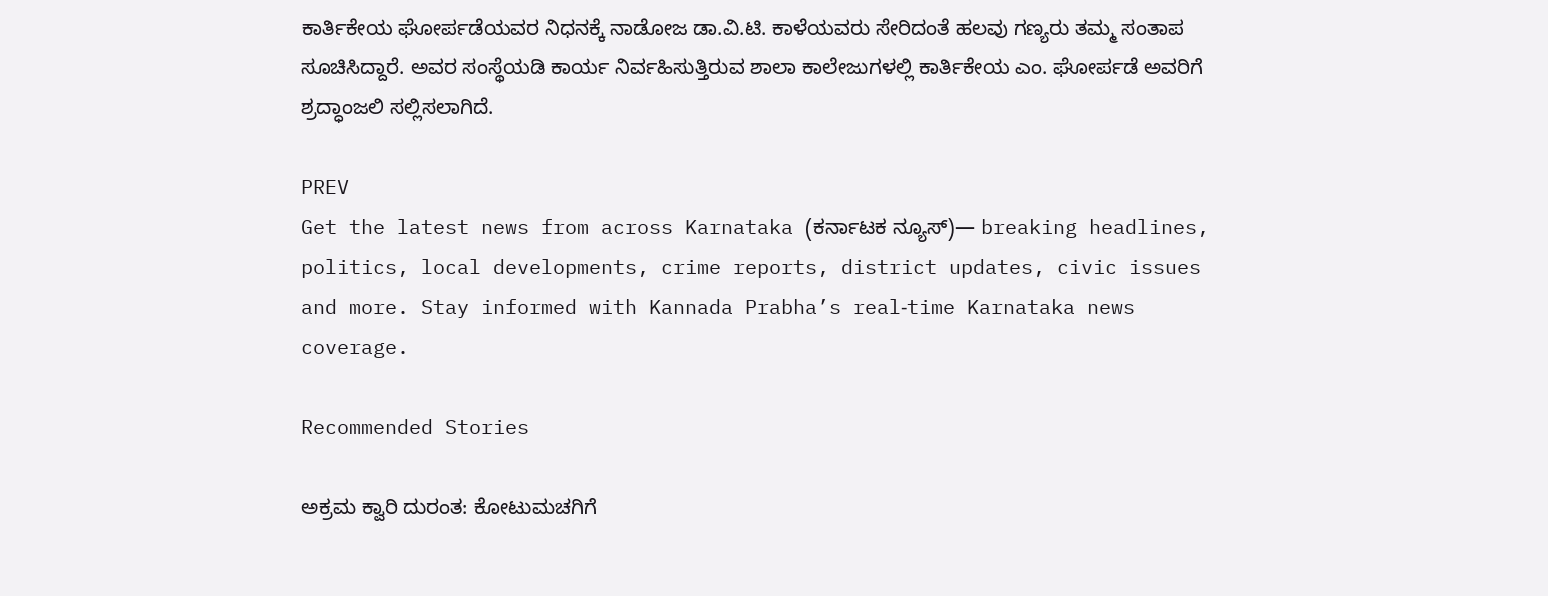ಕಾರ್ತಿಕೇಯ ಘೋರ್ಪಡೆಯವರ ನಿಧನಕ್ಕೆ ನಾಡೋಜ ಡಾ.ವಿ.ಟಿ. ಕಾಳೆಯವರು ಸೇರಿದಂತೆ ಹಲವು ಗಣ್ಯರು ತಮ್ಮ ಸಂತಾಪ ಸೂಚಿಸಿದ್ದಾರೆ. ಅವರ ಸಂಸ್ಥೆಯಡಿ ಕಾರ್ಯ ನಿರ್ವಹಿಸುತ್ತಿರುವ ಶಾಲಾ ಕಾಲೇಜುಗಳಲ್ಲಿ ಕಾರ್ತಿಕೇಯ ಎಂ. ಘೋರ್ಪಡೆ ಅವರಿಗೆ ಶ್ರದ್ಧಾಂಜಲಿ ಸಲ್ಲಿಸಲಾಗಿದೆ.

PREV
Get the latest news from across Karnataka (ಕರ್ನಾಟಕ ನ್ಯೂಸ್)— breaking headlines, politics, local developments, crime reports, district updates, civic issues and more. Stay informed with Kannada Prabha’s real‑time Karnataka news coverage.

Recommended Stories

ಅಕ್ರಮ ಕ್ವಾರಿ ದುರಂತ: ಕೋಟುಮಚಗಿಗೆ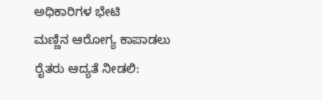ಅಧಿಕಾರಿಗಳ ಭೇಟಿ
ಮಣ್ಣಿನ ಆರೋಗ್ಯ ಕಾಪಾಡಲು ರೈತರು ಆದ್ಯತೆ ನೀಡಲಿ: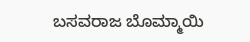ಬಸವರಾಜ ಬೊಮ್ಮಾಯಿ